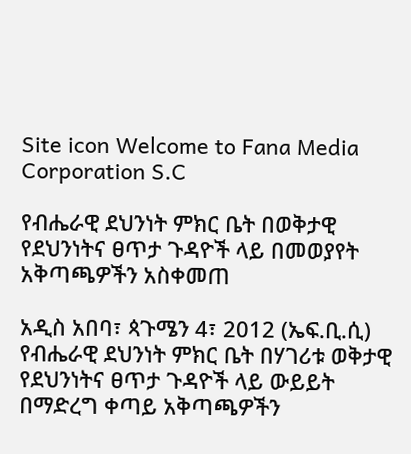Site icon Welcome to Fana Media Corporation S.C

የብሔራዊ ደህንነት ምክር ቤት በወቅታዊ የደህንነትና ፀጥታ ጉዳዮች ላይ በመወያየት አቅጣጫዎችን አስቀመጠ

አዲስ አበባ፣ ጳጉሜን 4፣ 2012 (ኤፍ.ቢ.ሲ) የብሔራዊ ደህንነት ምክር ቤት በሃገሪቱ ወቅታዊ የደህንነትና ፀጥታ ጉዳዮች ላይ ውይይት በማድረግ ቀጣይ አቅጣጫዎችን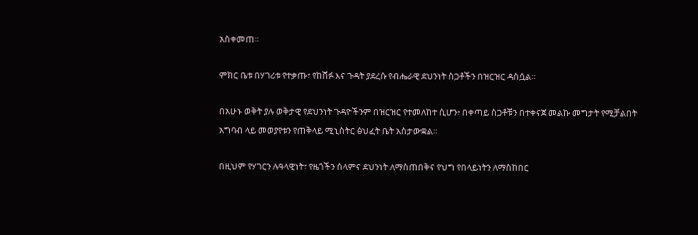አስቀመጠ።

ምክር ቤቱ በሃገሪቱ የተቃጡ፣ የከሸፉ እና ጉዳት ያደረሱ የብሔራዊ ደህንነት ስጋቶችን በዝርዝር ዳስሷል።

በአሁኑ ወቅት ያሉ ወቅታዊ የደህንነት ጉዳዮችንም በዝርዝር የተመለከተ ሲሆን፥ በቀጣይ ስጋቶቹን በተቀናጀ መልኩ መግታት የሚቻልበት አግባብ ላይ መወያየቱን የጠቅላይ ሚኒስትር ፅህፈት ቤት አስታውቋል።

በዚህም የሃገርን ሉዓላዊነት፣ የዜጎችን ሰላምና ደህንነት ለማስጠበቅና የህግ የበላይነትን ለማስከበር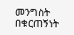መንግስት በቁርጠኝነት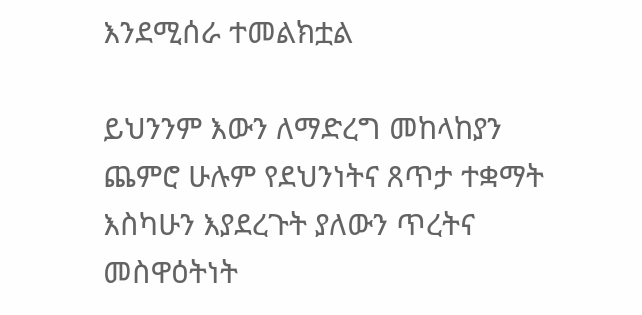እንደሚሰራ ተመልክቷል

ይህንንም እውን ለማድረግ መከላከያን ጨምሮ ሁሉም የደህንነትና ጸጥታ ተቋማት እስካሁን እያደረጉት ያለውን ጥረትና መስዋዕትነት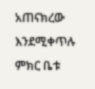አጠናክረው እንደሚቀጥሉ ምክር ቤቱ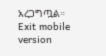አረጋግጧል።
Exit mobile version